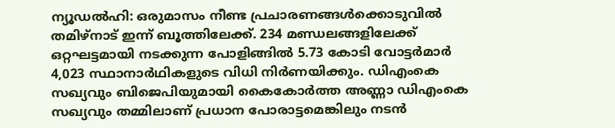ന്യൂഡൽഹി: ഒരുമാസം നീണ്ട പ്രചാരണങ്ങൾക്കൊടുവിൽ തമിഴ്നാട് ഇന്ന് ബൂത്തിലേക്ക്. 234 മണ്ഡലങ്ങളിലേക്ക് ഒറ്റഘട്ടമായി നടക്കുന്ന പോളിങ്ങിൽ 5.73 കോടി വോട്ടർമാർ 4,023 സ്ഥാനാർഥികളുടെ വിധി നിർണയിക്കും. ഡിഎംകെ സഖ്യവും ബിജെപിയുമായി കൈകോർത്ത അണ്ണാ ഡിഎംകെ സഖ്യവും തമ്മിലാണ് പ്രധാന പോരാട്ടമെങ്കിലും നടൻ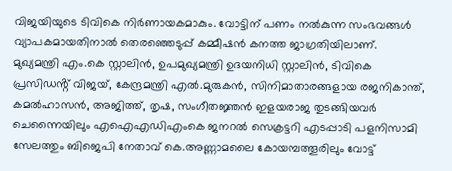വിജയിയുടെ ടിവികെ നിർണായകമാകും. വോട്ടിന് പണം നൽകുന്ന സംഭവങ്ങൾ വ്യാപകമായതിനാൽ തെരഞ്ഞെടുപ്പ് കമ്മീഷൻ കനത്ത ജാഗ്രതിയിലാണ്.
മുഖ്യമന്ത്രി എം.കെ സ്റ്റാലിൻ, ഉപമുഖ്യമന്ത്രി ഉദയനിധി സ്റ്റാലിൻ, ടിവികെ പ്രസിഡൻ്റ് വിജയ്, കേന്ദ്രമന്ത്രി എൽ.മുരുകൻ, സിനിമാതാരങ്ങളായ രജനികാന്ത്, കമൽഹാസൻ, അജിത്ത്, തൃഷ, സംഗീതജ്ഞൻ ഇളയരാജ തുടങ്ങിയവർ ചെന്നൈയിലും എഐഎഡിഎംകെ ജനറൽ സെക്രട്ടറി എടപ്പാടി പളനിസാമി സേലത്തും ബിജെപി നേതാവ് കെ.അണ്ണാമലൈ കോയമ്പത്തൂരിലും വോട്ട്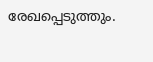രേഖപ്പെടുത്തും.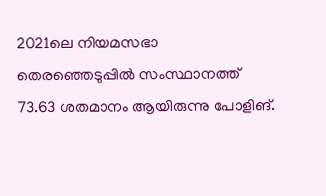2021ലെ നിയമസഭാ തെരഞ്ഞെടുപ്പിൽ സംസ്ഥാനത്ത് 73.63 ശതമാനം ആയിരുന്നു പോളിങ്.